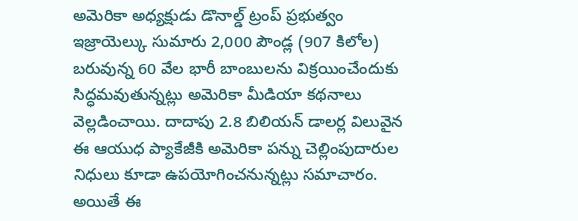అమెరికా అధ్యక్షుడు డొనాల్డ్ ట్రంప్ ప్రభుత్వం ఇజ్రాయెల్కు సుమారు 2,000 పౌండ్ల (907 కిలోల) బరువున్న 60 వేల భారీ బాంబులను విక్రయించేందుకు సిద్ధమవుతున్నట్లు అమెరికా మీడియా కథనాలు వెల్లడించాయి. దాదాపు 2.8 బిలియన్ డాలర్ల విలువైన ఈ ఆయుధ ప్యాకేజీకి అమెరికా పన్ను చెల్లింపుదారుల నిధులు కూడా ఉపయోగించనున్నట్లు సమాచారం. అయితే ఈ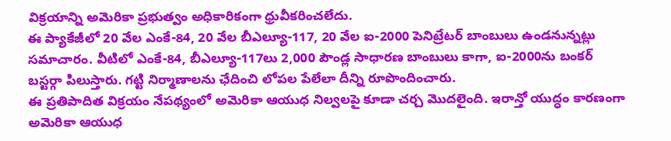విక్రయాన్ని అమెరికా ప్రభుత్వం అధికారికంగా ధ్రువీకరించలేదు.
ఈ ప్యాకేజీలో 20 వేల ఎంకే-84, 20 వేల బీఎల్యూ-117, 20 వేల ఐ-2000 పెనిట్రేటర్ బాంబులు ఉండనున్నట్లు సమాచారం. వీటిలో ఎంకే-84, బీఎల్యూ-117లు 2,000 పౌండ్ల సాధారణ బాంబులు కాగా, ఐ-2000ను బంకర్ బస్టర్గా పిలుస్తారు. గట్టి నిర్మాణాలను ఛేదించి లోపల పేలేలా దీన్ని రూపొందించారు.
ఈ ప్రతిపాదిత విక్రయం నేపథ్యంలో అమెరికా ఆయుధ నిల్వలపై కూడా చర్చ మొదలైంది. ఇరాన్తో యుద్ధం కారణంగా అమెరికా ఆయుధ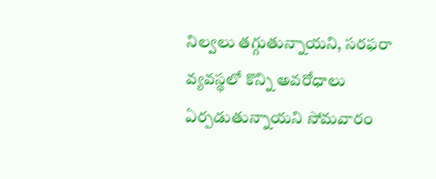నిల్వలు తగ్గుతున్నాయని, సరఫరా వ్యవస్థలో కొన్ని అవరోధాలు ఏర్పడుతున్నాయని సోమవారం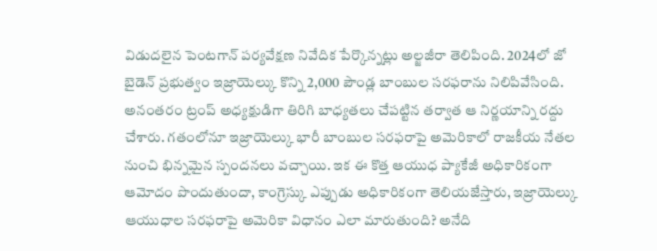విడుదలైన పెంటగాన్ పర్యవేక్షణ నివేదిక పేర్కొన్నట్లు అల్జజీరా తెలిపింది. 2024లో జో బైడెన్ ప్రభుత్వం ఇజ్రాయెల్కు కొన్ని 2,000 పౌండ్ల బాంబుల సరఫరాను నిలిపివేసింది.
అనంతరం ట్రంప్ అధ్యక్షుడిగా తిరిగి బాధ్యతలు చేపట్టిన తర్వాత ఆ నిర్ణయాన్ని రద్దు చేశారు. గతంలోనూ ఇజ్రాయెల్కు భారీ బాంబుల సరఫరాపై అమెరికాలో రాజకీయ నేతల నుంచి భిన్నమైన స్పందనలు వచ్చాయి. ఇక ఈ కొత్త ఆయుధ ప్యాకేజీ అధికారికంగా ఆమోదం పొందుతుందా, కాంగ్రెస్కు ఎప్పుడు అధికారికంగా తెలియజేస్తారు, ఇజ్రాయెల్కు ఆయుధాల సరఫరాపై అమెరికా విధానం ఎలా మారుతుంది? అనేది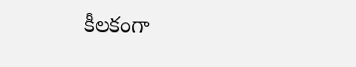కీలకంగా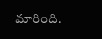మారింది.